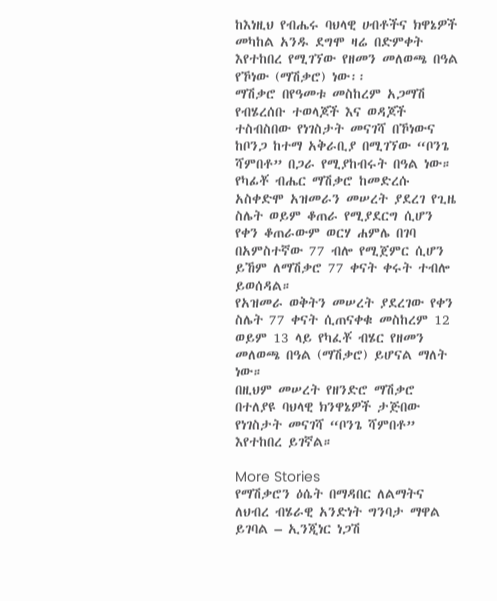ከእነዚህ የብሔሩ ባህላዊ ሀብቶችና ክዋኔዎች መካከል አንዱ ደግሞ ዛሬ በድምቀት እየተከበረ የሚገኘው የዘመን መለወጫ በዓል የኾነው (ማሽቃሮ) ነው፡፡
ማሽቃሮ በየዓመቱ መስከረም አጋማሽ የብሄረሰቡ ተወላጆች እና ወዳጆች ተስብስበው የነገስታት መናገሻ በኾነውና ከቦንጋ ከተማ አቅራቢያ በሚገኘው “ቦንጌ ሻምበቶ” በጋራ የሚያከብሩት በዓል ነው።
የካፊቾ ብሔር ማሽቃሮ ከመድረሱ አስቀድሞ አዝመራን መሠረት ያደረገ የጊዜ ስሌት ወይም ቆጠራ የሚያደርግ ሲሆን የቀን ቆጠራውም ወርሃ ሐምሌ በገባ በአምስተኛው 77 ብሎ የሚጀምር ሲሆን ይኸም ለማሽቃሮ 77 ቀናት ቀሩት ተብሎ ይወሰዳል።
የአዝመራ ወቅትን መሠረት ያደረገው የቀን ስሌት 77 ቀናት ሲጠናቀቁ መስከረም 12 ወይም 13 ላይ የካፈቾ ብሄር የዘመን መለወጫ በዓል (ማሽቃሮ) ይሆናል ማለት ነው።
በዚህም መሠረት የዘንድሮ ማሽቃሮ በተለያዩ ባህላዊ ክንዋኔዎች ታጅበው የነገስታት መናገሻ “ቦንጌ ሻምበቶ” እየተከበረ ይገኛል።

More Stories
የማሽቃሮን ዕሴት በማዳበር ለልማትና ለህብረ ብሄራዊ አንድነት ግንባታ ማዋል ይገባል – ኢንጂነር ነጋሽ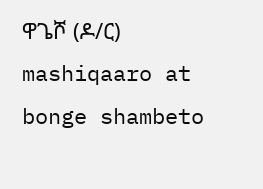ዋጌሾ (ዶ/ር)
mashiqaaro at bonge shambeto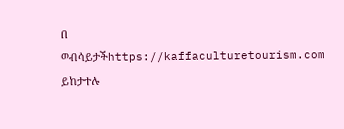በ ወብሳይታችhttps://kaffaculturetourism.com ይከታተሉ